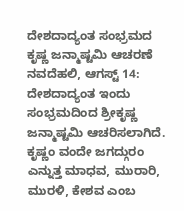ದೇಶದಾದ್ಯಂತ ಸಂಭ್ರಮದ ಕೃಷ್ಣ ಜನ್ಮಾಷ್ಟಮಿ ಆಚರಣೆ
ನವದೆಹಲಿ, ಆಗಸ್ಟ್ 14: ದೇಶದಾದ್ಯಂತ ಇಂದು ಸಂಭ್ರಮದಿಂದ ಶ್ರೀಕೃಷ್ಣ ಜನ್ಮಾಷ್ಟಮಿ ಆಚರಿಸಲಾಗಿದೆ. ಕೃಷ್ಣಂ ವಂದೇ ಜಗದ್ಗುರಂ ಎನ್ನುತ್ತ ಮಾಧವ, ಮುರಾರಿ, ಮುರಳಿ, ಕೇಶವ ಎಂಬ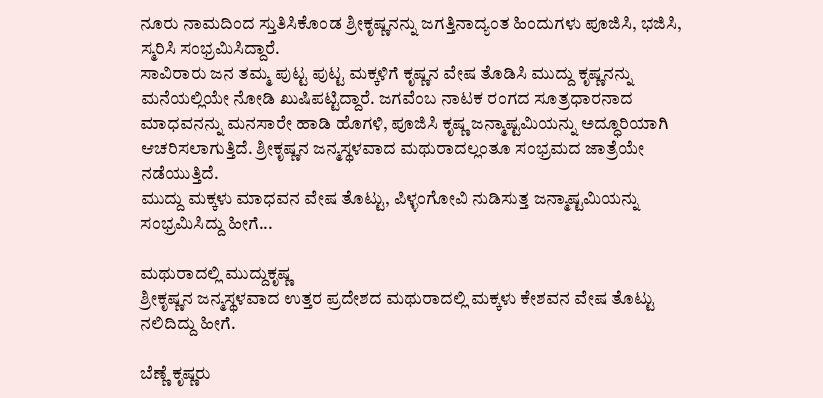ನೂರು ನಾಮದಿಂದ ಸ್ತುತಿಸಿಕೊಂಡ ಶ್ರೀಕೃಷ್ಣನನ್ನು ಜಗತ್ತಿನಾದ್ಯಂತ ಹಿಂದುಗಳು ಪೂಜಿಸಿ, ಭಜಿಸಿ, ಸ್ಮರಿಸಿ ಸಂಭ್ರಮಿಸಿದ್ದಾರೆ.
ಸಾವಿರಾರು ಜನ ತಮ್ಮ ಪುಟ್ಟ ಪುಟ್ಟ ಮಕ್ಕಳಿಗೆ ಕೃಷ್ಣನ ವೇಷ ತೊಡಿಸಿ ಮುದ್ದು ಕೃಷ್ಣನನ್ನು ಮನೆಯಲ್ಲಿಯೇ ನೋಡಿ ಖುಷಿಪಟ್ಟಿದ್ದಾರೆ. ಜಗವೆಂಬ ನಾಟಕ ರಂಗದ ಸೂತ್ರಧಾರನಾದ ಮಾಧವನನ್ನು ಮನಸಾರೇ ಹಾಡಿ ಹೊಗಳಿ, ಪೂಜಿಸಿ ಕೃಷ್ಣ ಜನ್ಮಾಷ್ಟಮಿಯನ್ನು ಅದ್ಧೂರಿಯಾಗಿ ಆಚರಿಸಲಾಗುತ್ತಿದೆ. ಶ್ರೀಕೃಷ್ಣನ ಜನ್ಮಸ್ಥಳವಾದ ಮಥುರಾದಲ್ಲಂತೂ ಸಂಭ್ರಮದ ಜಾತ್ರೆಯೇ ನಡೆಯುತ್ತಿದೆ.
ಮುದ್ದು ಮಕ್ಕಳು ಮಾಧವನ ವೇಷ ತೊಟ್ಟು, ಪಿಳ್ಳಂಗೋವಿ ನುಡಿಸುತ್ತ ಜನ್ಮಾಷ್ಟಮಿಯನ್ನು ಸಂಭ್ರಮಿಸಿದ್ದು ಹೀಗೆ...

ಮಥುರಾದಲ್ಲಿ ಮುದ್ದುಕೃಷ್ಣ
ಶ್ರೀಕೃಷ್ಣನ ಜನ್ಮಸ್ಥಳವಾದ ಉತ್ತರ ಪ್ರದೇಶದ ಮಥುರಾದಲ್ಲಿ ಮಕ್ಕಳು ಕೇಶವನ ವೇಷ ತೊಟ್ಟು ನಲಿದಿದ್ದು ಹೀಗೆ.

ಬೆಣ್ಣೆ ಕೃಷ್ಣರು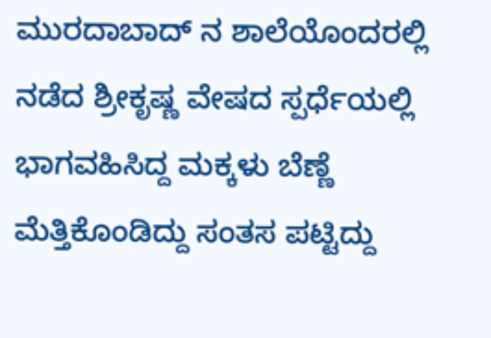ಮುರದಾಬಾದ್ ನ ಶಾಲೆಯೊಂದರಲ್ಲಿ ನಡೆದ ಶ್ರೀಕೃಷ್ಣ ವೇಷದ ಸ್ಪರ್ಧೆಯಲ್ಲಿ ಭಾಗವಹಿಸಿದ್ದ ಮಕ್ಕಳು ಬೆಣ್ಣೆ ಮೆತ್ತಿಕೊಂಡಿದ್ದು ಸಂತಸ ಪಟ್ಟಿದ್ದು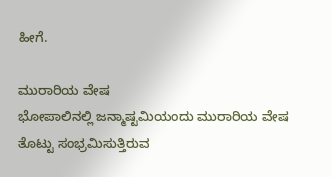ಹೀಗೆ.

ಮುರಾರಿಯ ವೇಷ
ಭೋಪಾಲಿನಲ್ಲಿ ಜನ್ಮಾಷ್ಟಮಿಯಂದು ಮುರಾರಿಯ ವೇಷ ತೊಟ್ಟು ಸಂಭ್ರಮಿಸುತ್ತಿರುವ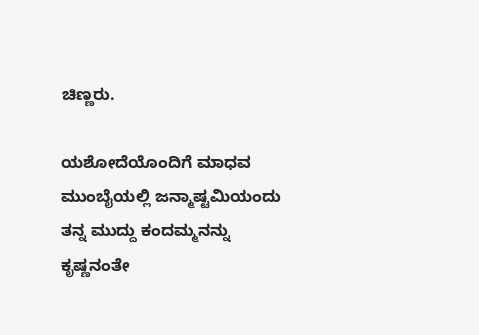ಚಿಣ್ಣರು.

ಯಶೋದೆಯೊಂದಿಗೆ ಮಾಧವ
ಮುಂಬೈಯಲ್ಲಿ ಜನ್ಮಾಷ್ಟಮಿಯಂದು ತನ್ನ ಮುದ್ದು ಕಂದಮ್ಮನನ್ನು ಕೃಷ್ಣನಂತೇ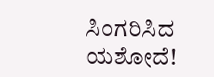ಸಿಂಗರಿಸಿದ ಯಶೋದೆ!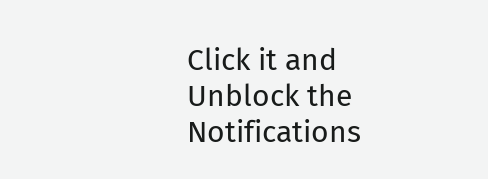Click it and Unblock the Notifications